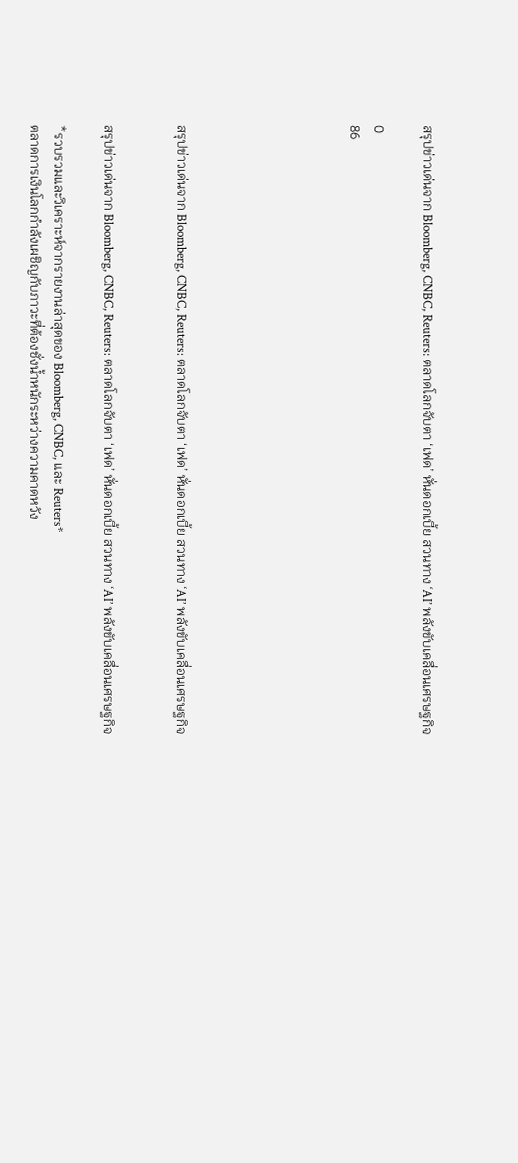สรุปข่าวเด่นจาก Bloomberg, CNBC, Reuters: ตลาดโลกจับตา ‘เฟด’ หั่นดอกเบี้ย สวนทาง ‘AI’ พลังขับเคลื่อนเศรษฐกิจ

0
86






สรุปข่าวเด่นจาก Bloomberg, CNBC, Reuters: ตลาดโลกจับตา ‘เฟด’ หั่นดอกเบี้ย สวนทาง ‘AI’ พลังขับเคลื่อนเศรษฐกิจ


สรุปข่าวเด่นจาก Bloomberg, CNBC, Reuters: ตลาดโลกจับตา ‘เฟด’ หั่นดอกเบี้ย สวนทาง ‘AI’ พลังขับเคลื่อนเศรษฐกิจ

*รวบรวมและวิเคราะห์จากรายงานล่าสุดของ Bloomberg, CNBC, และ Reuters*
ตลาดการเงินโลกกำลังเผชิญกับภาวะที่ต้องชั่งน้ำหนักระหว่างความคาดหวัง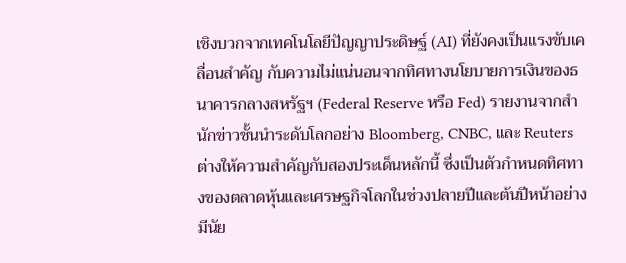เชิงบวกจากเทคโนโลยีปัญญาประดิษฐ์ (AI) ที่ยังคงเป็นแรงขับเคลื่อนสำคัญ กับความไม่แน่นอนจากทิศทางนโยบายการเงินของธนาคารกลางสหรัฐฯ (Federal Reserve หรือ Fed) รายงานจากสำนักข่าวชั้นนำระดับโลกอย่าง Bloomberg, CNBC, และ Reuters ต่างให้ความสำคัญกับสองประเด็นหลักนี้ ซึ่งเป็นตัวกำหนดทิศทางของตลาดหุ้นและเศรษฐกิจโลกในช่วงปลายปีและต้นปีหน้าอย่างมีนัย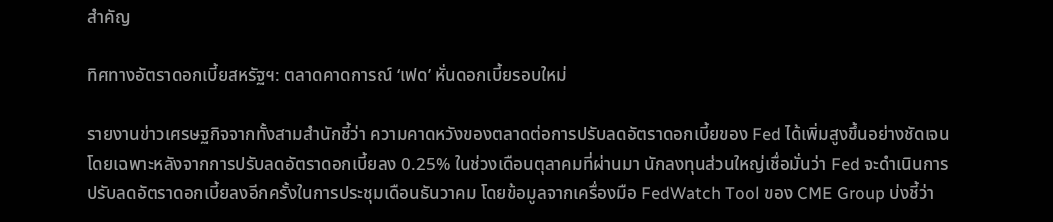สำคัญ

ทิศทางอัตราดอกเบี้ยสหรัฐฯ: ตลาดคาดการณ์ ‘เฟด’ หั่นดอกเบี้ยรอบใหม่

รายงานข่าวเศรษฐกิจจากทั้งสามสำนักชี้ว่า ความคาดหวังของตลาดต่อการปรับลดอัตราดอกเบี้ยของ Fed ได้เพิ่มสูงขึ้นอย่างชัดเจน โดยเฉพาะหลังจากการปรับลดอัตราดอกเบี้ยลง 0.25% ในช่วงเดือนตุลาคมที่ผ่านมา นักลงทุนส่วนใหญ่เชื่อมั่นว่า Fed จะดำเนินการปรับลดอัตราดอกเบี้ยลงอีกครั้งในการประชุมเดือนธันวาคม โดยข้อมูลจากเครื่องมือ FedWatch Tool ของ CME Group บ่งชี้ว่า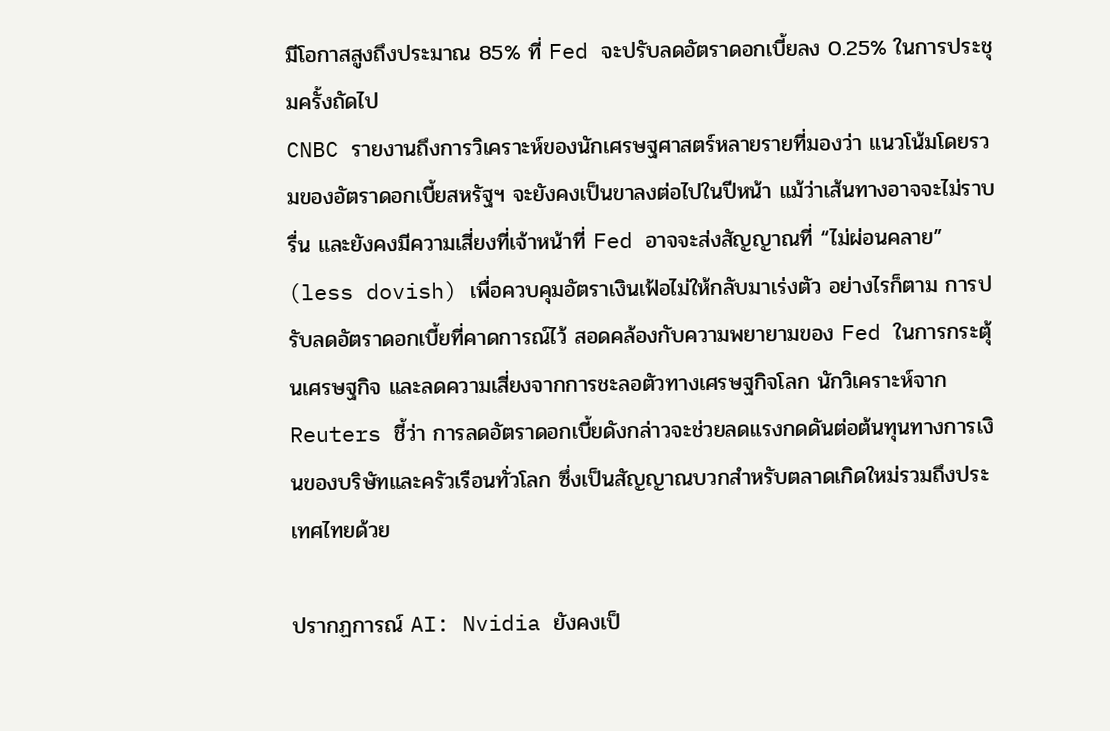มีโอกาสสูงถึงประมาณ 85% ที่ Fed จะปรับลดอัตราดอกเบี้ยลง 0.25% ในการประชุมครั้งถัดไป
CNBC รายงานถึงการวิเคราะห์ของนักเศรษฐศาสตร์หลายรายที่มองว่า แนวโน้มโดยรวมของอัตราดอกเบี้ยสหรัฐฯ จะยังคงเป็นขาลงต่อไปในปีหน้า แม้ว่าเส้นทางอาจจะไม่ราบรื่น และยังคงมีความเสี่ยงที่เจ้าหน้าที่ Fed อาจจะส่งสัญญาณที่ “ไม่ผ่อนคลาย” (less dovish) เพื่อควบคุมอัตราเงินเฟ้อไม่ให้กลับมาเร่งตัว อย่างไรก็ตาม การปรับลดอัตราดอกเบี้ยที่คาดการณ์ไว้ สอดคล้องกับความพยายามของ Fed ในการกระตุ้นเศรษฐกิจ และลดความเสี่ยงจากการชะลอตัวทางเศรษฐกิจโลก นักวิเคราะห์จาก Reuters ชี้ว่า การลดอัตราดอกเบี้ยดังกล่าวจะช่วยลดแรงกดดันต่อต้นทุนทางการเงินของบริษัทและครัวเรือนทั่วโลก ซึ่งเป็นสัญญาณบวกสำหรับตลาดเกิดใหม่รวมถึงประเทศไทยด้วย

ปรากฏการณ์ AI: Nvidia ยังคงเป็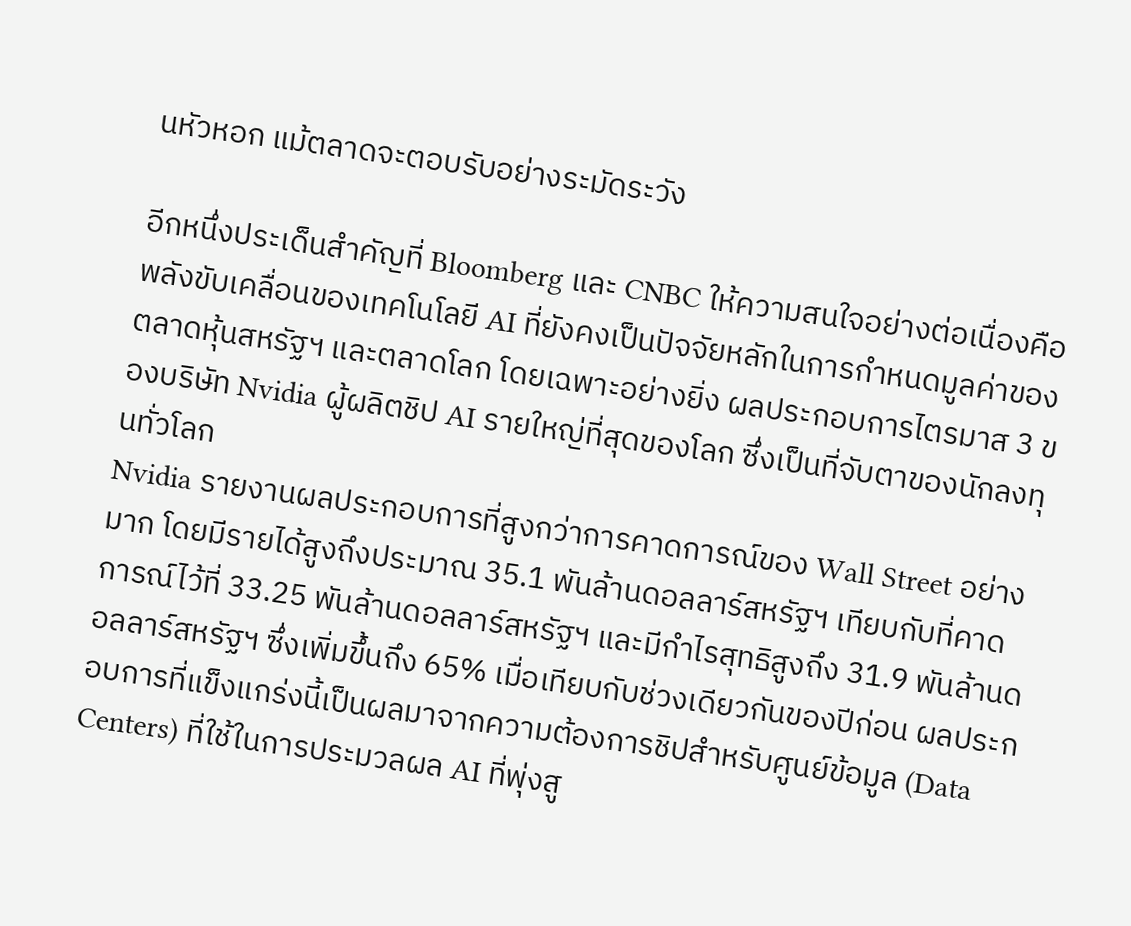นหัวหอก แม้ตลาดจะตอบรับอย่างระมัดระวัง

อีกหนึ่งประเด็นสำคัญที่ Bloomberg และ CNBC ให้ความสนใจอย่างต่อเนื่องคือ พลังขับเคลื่อนของเทคโนโลยี AI ที่ยังคงเป็นปัจจัยหลักในการกำหนดมูลค่าของตลาดหุ้นสหรัฐฯ และตลาดโลก โดยเฉพาะอย่างยิ่ง ผลประกอบการไตรมาส 3 ของบริษัท Nvidia ผู้ผลิตชิป AI รายใหญ่ที่สุดของโลก ซึ่งเป็นที่จับตาของนักลงทุนทั่วโลก
Nvidia รายงานผลประกอบการที่สูงกว่าการคาดการณ์ของ Wall Street อย่างมาก โดยมีรายได้สูงถึงประมาณ 35.1 พันล้านดอลลาร์สหรัฐฯ เทียบกับที่คาดการณ์ไว้ที่ 33.25 พันล้านดอลลาร์สหรัฐฯ และมีกำไรสุทธิสูงถึง 31.9 พันล้านดอลลาร์สหรัฐฯ ซึ่งเพิ่มขึ้นถึง 65% เมื่อเทียบกับช่วงเดียวกันของปีก่อน ผลประกอบการที่แข็งแกร่งนี้เป็นผลมาจากความต้องการชิปสำหรับศูนย์ข้อมูล (Data Centers) ที่ใช้ในการประมวลผล AI ที่พุ่งสู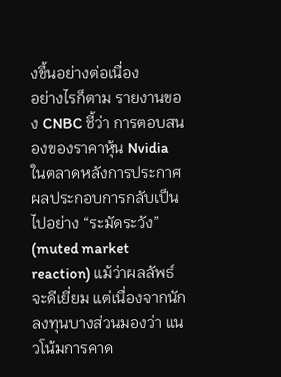งขึ้นอย่างต่อเนื่อง
อย่างไรก็ตาม รายงานของ CNBC ชี้ว่า การตอบสนองของราคาหุ้น Nvidia ในตลาดหลังการประกาศผลประกอบการกลับเป็นไปอย่าง “ระมัดระวัง” (muted market reaction) แม้ว่าผลลัพธ์จะดีเยี่ยม แต่เนื่องจากนักลงทุนบางส่วนมองว่า แนวโน้มการคาด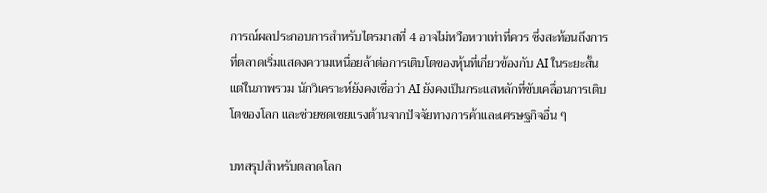การณ์ผลประกอบการสำหรับไตรมาสที่ 4 อาจไม่หวือหวาเท่าที่ควร ซึ่งสะท้อนถึงการที่ตลาดเริ่มแสดงความเหนื่อยล้าต่อการเติบโตของหุ้นที่เกี่ยวข้องกับ AI ในระยะสั้น แต่ในภาพรวม นักวิเคราะห์ยังคงเชื่อว่า AI ยังคงเป็นกระแสหลักที่ขับเคลื่อนการเติบโตของโลก และช่วยชดเชยแรงต้านจากปัจจัยทางการค้าและเศรษฐกิจอื่น ๆ

บทสรุปสำหรับตลาดโลก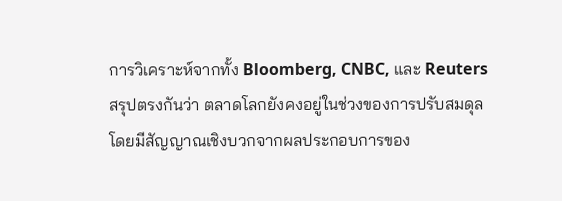การวิเคราะห์จากทั้ง Bloomberg, CNBC, และ Reuters สรุปตรงกันว่า ตลาดโลกยังคงอยู่ในช่วงของการปรับสมดุล โดยมีสัญญาณเชิงบวกจากผลประกอบการของ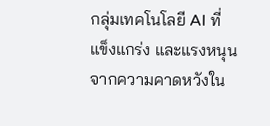กลุ่มเทคโนโลยี AI ที่แข็งแกร่ง และแรงหนุนจากความคาดหวังใน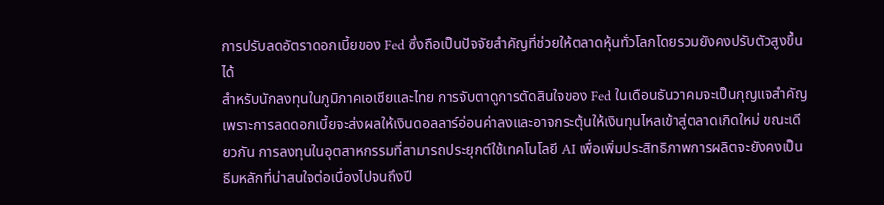การปรับลดอัตราดอกเบี้ยของ Fed ซึ่งถือเป็นปัจจัยสำคัญที่ช่วยให้ตลาดหุ้นทั่วโลกโดยรวมยังคงปรับตัวสูงขึ้นได้
สำหรับนักลงทุนในภูมิภาคเอเชียและไทย การจับตาดูการตัดสินใจของ Fed ในเดือนธันวาคมจะเป็นกุญแจสำคัญ เพราะการลดดอกเบี้ยจะส่งผลให้เงินดอลลาร์อ่อนค่าลงและอาจกระตุ้นให้เงินทุนไหลเข้าสู่ตลาดเกิดใหม่ ขณะเดียวกัน การลงทุนในอุตสาหกรรมที่สามารถประยุกต์ใช้เทคโนโลยี AI เพื่อเพิ่มประสิทธิภาพการผลิตจะยังคงเป็นธีมหลักที่น่าสนใจต่อเนื่องไปจนถึงปี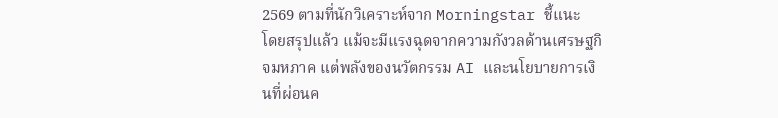2569 ตามที่นักวิเคราะห์จาก Morningstar ชี้แนะ
โดยสรุปแล้ว แม้จะมีแรงฉุดจากความกังวลด้านเศรษฐกิจมหภาค แต่พลังของนวัตกรรม AI และนโยบายการเงินที่ผ่อนค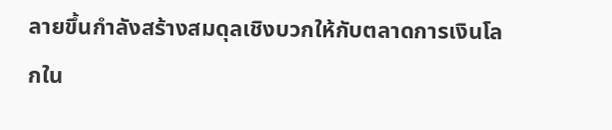ลายขึ้นกำลังสร้างสมดุลเชิงบวกให้กับตลาดการเงินโลกใน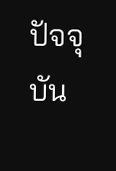ปัจจุบัน